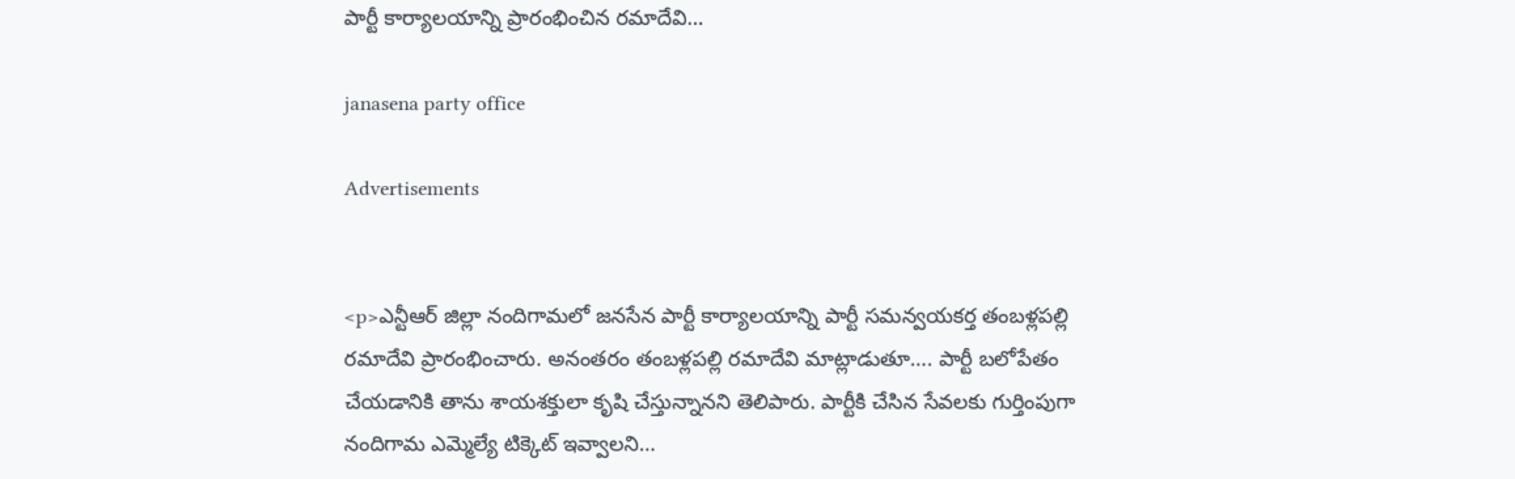పార్టీ కార్యాలయాన్ని ప్రారంభించిన రమాదేవి…

janasena party office

Advertisements


<p>ఎన్టీఆర్ జిల్లా నందిగామలో జనసేన పార్టీ కార్యాలయాన్ని పార్టీ సమన్వయకర్త తంబళ్లపల్లి రమాదేవి ప్రారంభించారు. అనంతరం తంబళ్లపల్లి రమాదేవి మాట్లాడుతూ…. పార్టీ బలోపేతం చేయడానికి తాను శాయశక్తులా కృషి చేస్తున్నానని తెలిపారు. పార్టీకి చేసిన సేవలకు గుర్తింపుగా నందిగామ ఎమ్మెల్యే టిక్కెట్ ఇవ్వాలని…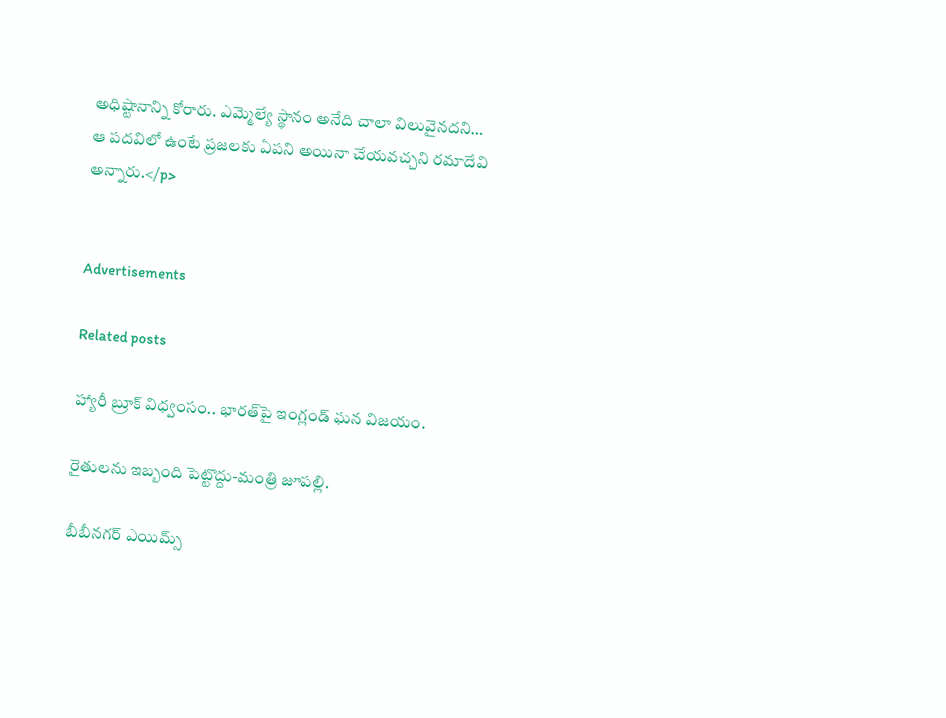అధిష్టానాన్ని కోరారు. ఎమ్మెల్యే స్థానం అనేది చాలా విలువైనదని… ఆ పదవిలో ఉంటే ప్రజలకు ఏపని అయినా చేయవచ్చని రమాదేవి అన్నారు.</p>


Advertisements

Related posts

హ్యారీ బ్రూక్ విధ్వంసం.. భారత్‌పై ఇంగ్లండ్ ఘన విజయం.

రైతులను ఇబ్బంది పెట్టొద్దు-మంత్రి జూపల్లి.

బీబీనగర్ ఎయిమ్స్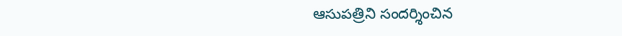ఆసుపత్రిని సందర్శించిన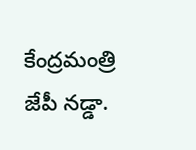కేంద్రమంత్రి జేపీ నడ్డా.